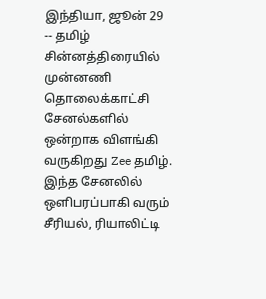இந்தியா, ஜூன் 29 -- தமிழ் சின்னத்திரையில் முன்னணி தொலைக்காட்சி சேனல்களில் ஒன்றாக விளங்கி வருகிறது Zee தமிழ். இந்த சேனலில் ஒளிபரப்பாகி வரும் சீரியல், ரியாலிட்டி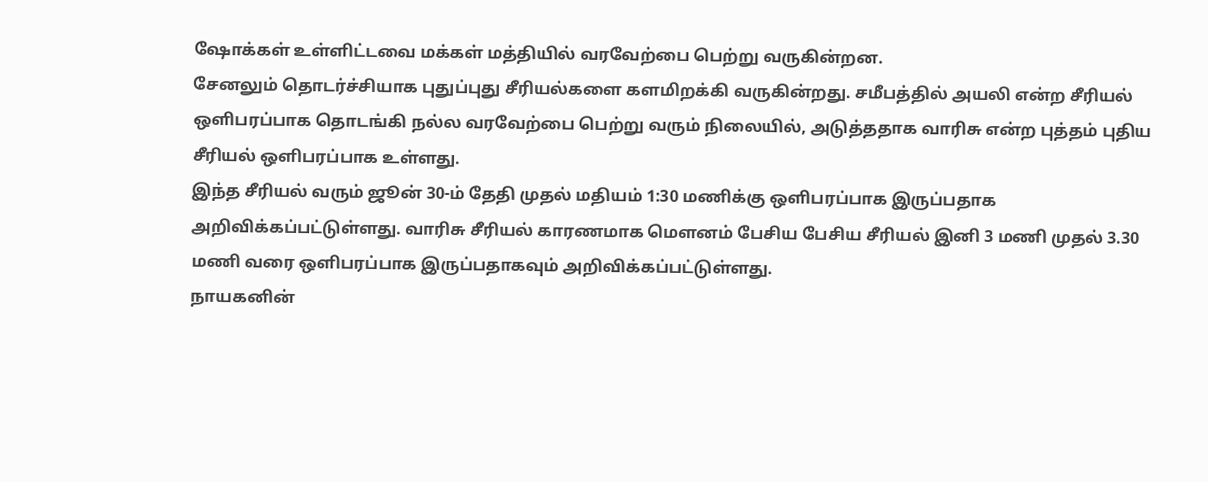ஷோக்கள் உள்ளிட்டவை மக்கள் மத்தியில் வரவேற்பை பெற்று வருகின்றன.
சேனலும் தொடர்ச்சியாக புதுப்புது சீரியல்களை களமிறக்கி வருகின்றது. சமீபத்தில் அயலி என்ற சீரியல் ஒளிபரப்பாக தொடங்கி நல்ல வரவேற்பை பெற்று வரும் நிலையில், அடுத்ததாக வாரிசு என்ற புத்தம் புதிய சீரியல் ஒளிபரப்பாக உள்ளது.
இந்த சீரியல் வரும் ஜூன் 30-ம் தேதி முதல் மதியம் 1:30 மணிக்கு ஒளிபரப்பாக இருப்பதாக அறிவிக்கப்பட்டுள்ளது. வாரிசு சீரியல் காரணமாக மௌனம் பேசிய பேசிய சீரியல் இனி 3 மணி முதல் 3.30 மணி வரை ஒளிபரப்பாக இருப்பதாகவும் அறிவிக்கப்பட்டுள்ளது.
நாயகனின்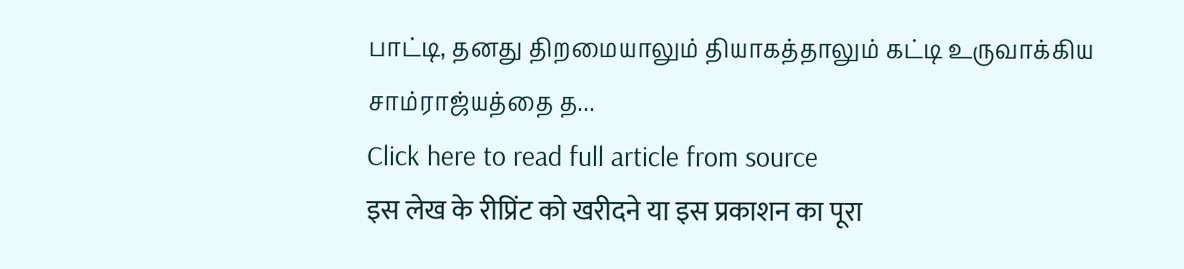பாட்டி, தனது திறமையாலும் தியாகத்தாலும் கட்டி உருவாக்கிய சாம்ராஜ்யத்தை த...
Click here to read full article from source
इस लेख के रीप्रिंट को खरीदने या इस प्रकाशन का पूरा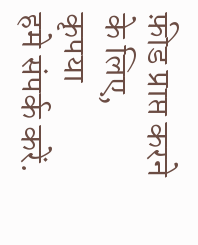फ़ीड प्राप्त करने के लिए, कृपया
हमे संपर्क करें.